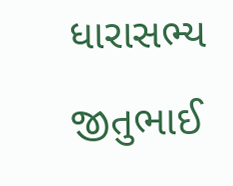ધારાસભ્ય જીતુભાઈ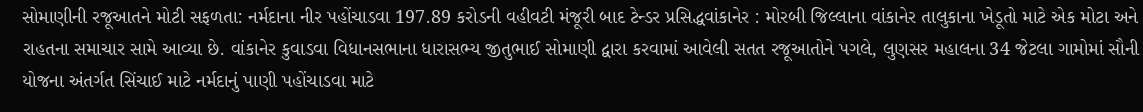સોમાણીની રજૂઆતને મોટી સફળતા: નર્મદાના નીર પહોંચાડવા 197.89 કરોડની વહીવટી મંજૂરી બાદ ટેન્ડર પ્રસિદ્ધવાંકાનેર : મોરબી જિલ્લાના વાંકાનેર તાલુકાના ખેડૂતો માટે એક મોટા અને રાહતના સમાચાર સામે આવ્યા છે. વાંકાનેર કુવાડવા વિધાનસભાના ધારાસભ્ય જીતુભાઈ સોમાણી દ્વારા કરવામાં આવેલી સતત રજૂઆતોને પગલે, લુણસર મહાલના 34 જેટલા ગામોમાં સૌની યોજના અંતર્ગત સિંચાઈ માટે નર્મદાનું પાણી પહોંચાડવા માટે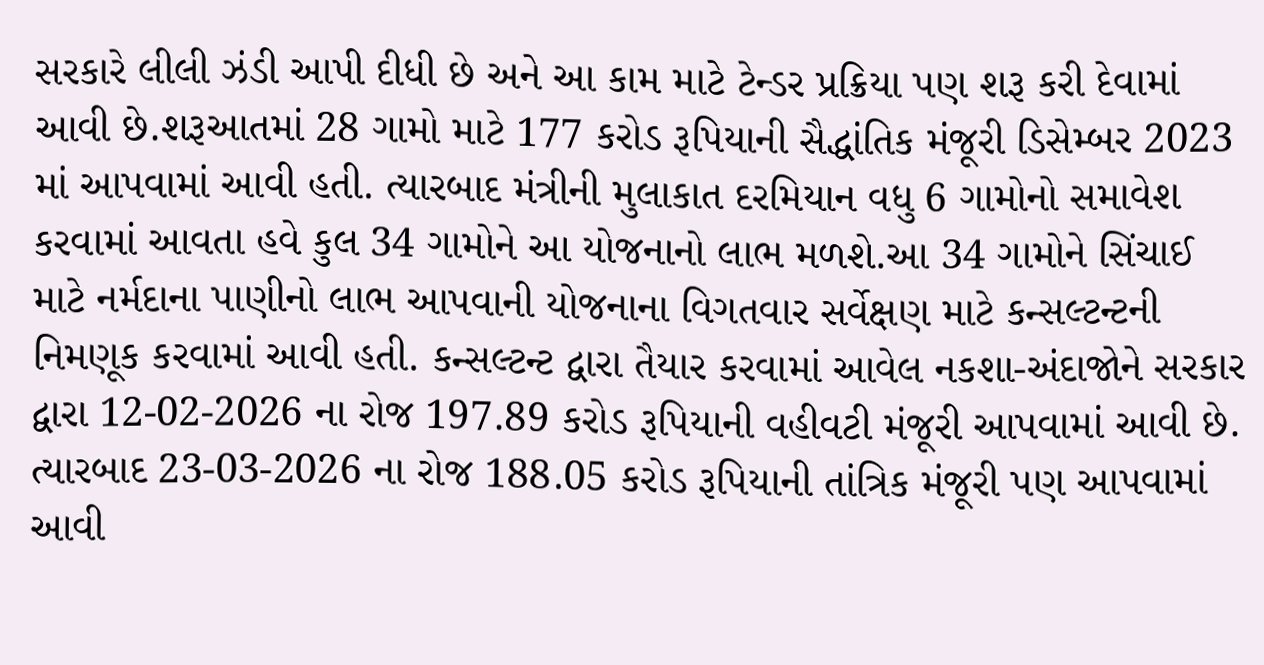સરકારે લીલી ઝંડી આપી દીધી છે અને આ કામ માટે ટેન્ડર પ્રક્રિયા પણ શરૂ કરી દેવામાં આવી છે.શરૂઆતમાં 28 ગામો માટે 177 કરોડ રૂપિયાની સૈદ્ધાંતિક મંજૂરી ડિસેમ્બર 2023 માં આપવામાં આવી હતી. ત્યારબાદ મંત્રીની મુલાકાત દરમિયાન વધુ 6 ગામોનો સમાવેશ કરવામાં આવતા હવે કુલ 34 ગામોને આ યોજનાનો લાભ મળશે.આ 34 ગામોને સિંચાઈ માટે નર્મદાના પાણીનો લાભ આપવાની યોજનાના વિગતવાર સર્વેક્ષણ માટે કન્સલ્ટન્ટની નિમણૂક કરવામાં આવી હતી. કન્સલ્ટન્ટ દ્વારા તૈયાર કરવામાં આવેલ નકશા-અંદાજોને સરકાર દ્વારા 12-02-2026 ના રોજ 197.89 કરોડ રૂપિયાની વહીવટી મંજૂરી આપવામાં આવી છે. ત્યારબાદ 23-03-2026 ના રોજ 188.05 કરોડ રૂપિયાની તાંત્રિક મંજૂરી પણ આપવામાં આવી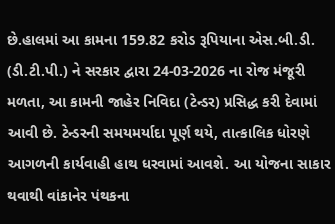છે.હાલમાં આ કામના 159.82 કરોડ રૂપિયાના એસ.બી.ડી. (ડી.ટી.પી.) ને સરકાર દ્વારા 24-03-2026 ના રોજ મંજૂરી મળતા, આ કામની જાહેર નિવિદા (ટેન્ડર) પ્રસિદ્ધ કરી દેવામાં આવી છે. ટેન્ડરની સમયમર્યાદા પૂર્ણ થયે, તાત્કાલિક ધોરણે આગળની કાર્યવાહી હાથ ધરવામાં આવશે. આ યોજના સાકાર થવાથી વાંકાનેર પંથકના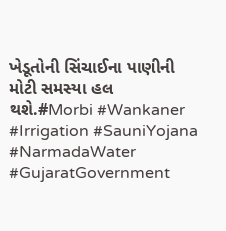ખેડૂતોની સિંચાઈના પાણીની મોટી સમસ્યા હલ થશે.#Morbi #Wankaner #Irrigation #SauniYojana #NarmadaWater #GujaratGovernment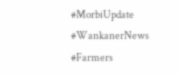#MorbiUpdate #WankanerNews #Farmers